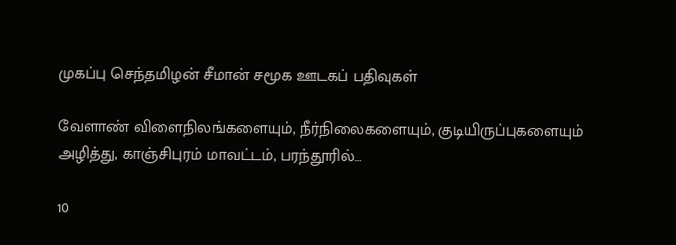முகப்பு செந்தமிழன் சீமான் சமூக ஊடகப் பதிவுகள்

வேளாண் விளைநிலங்களையும், நீர்நிலைகளையும், குடியிருப்புகளையும் அழித்து, காஞ்சிபுரம் மாவட்டம், பரந்தூரில்…

10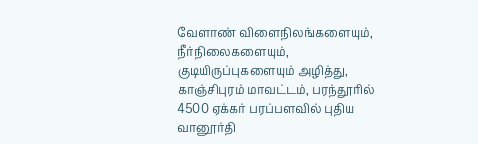வேளாண் விளைநிலங்களையும், நீர்நிலைகளையும், குடியிருப்புகளையும் அழித்து, காஞ்சிபுரம் மாவட்டம், பரந்தூரில் 4500 ஏக்கர் பரப்பளவில் புதிய வானூர்தி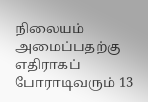நிலையம் அமைப்பதற்கு எதிராகப் போராடிவரும் 13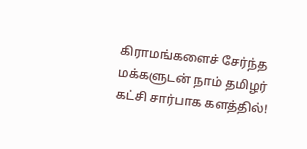கிராமங்களைச் சேர்ந்த மக்களுடன் நாம் தமிழர் கட்சி சார்பாக களத்தில்!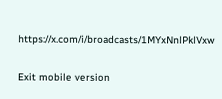https://x.com/i/broadcasts/1MYxNnlPklVxw

Exit mobile version